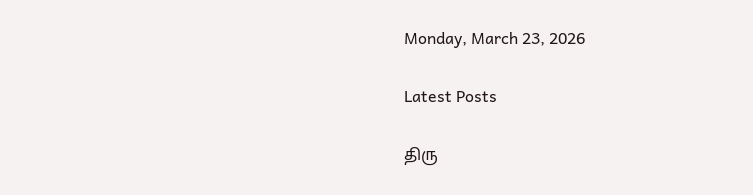Monday, March 23, 2026

Latest Posts

திரு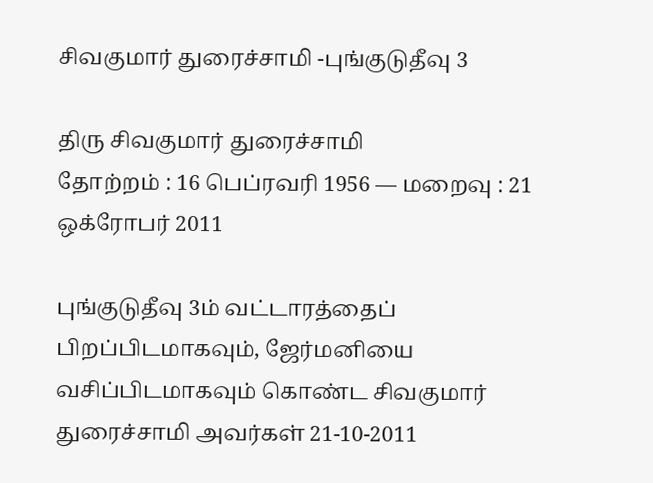சிவகுமார் துரைச்சாமி -புங்குடுதீவு 3

திரு சிவகுமார் துரைச்சாமி
தோற்றம் : 16 பெப்ரவரி 1956 — மறைவு : 21 ஒக்ரோபர் 2011

புங்குடுதீவு 3ம் வட்டாரத்தைப் பிறப்பிடமாகவும், ஜேர்மனியை வசிப்பிடமாகவும் கொண்ட சிவகுமார் துரைச்சாமி அவர்கள் 21-10-2011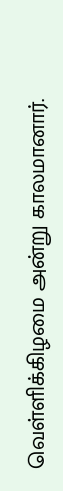வெள்ளிக்கிழமை அன்று காலமானார்.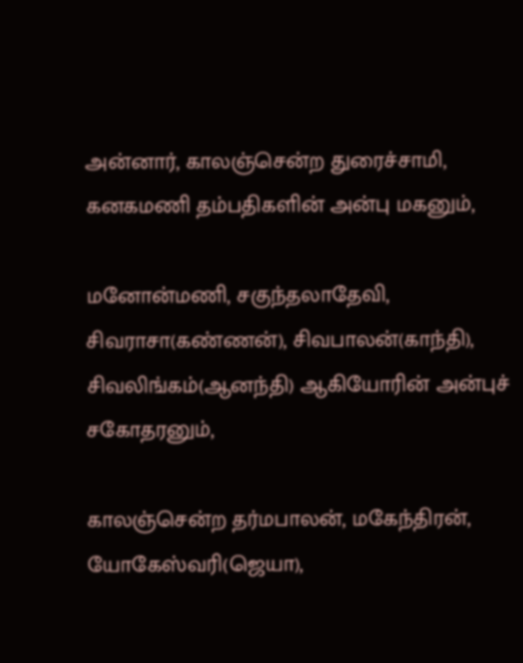அன்னார், காலஞ்சென்ற துரைச்சாமி, கனகமணி தம்பதிகளின் அன்பு மகனும்,

மனோன்மணி, சகுந்தலாதேவி, சிவராசா(கண்ணன்), சிவபாலன்(காந்தி), சிவலிங்கம்(ஆனந்தி) ஆகியோரின் அன்புச் சகோதரனும்,

காலஞ்சென்ற தர்மபாலன், மகேந்திரன், யோகேஸ்வரி(ஜெயா),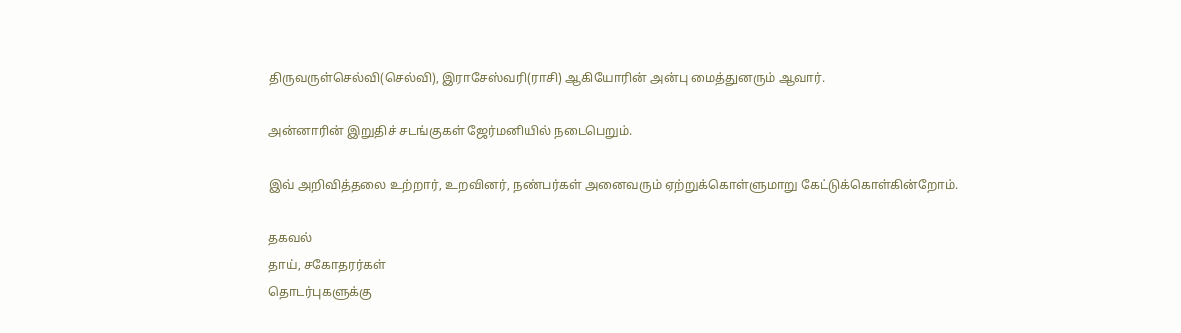திருவருள்செல்வி(செல்வி), இராசேஸ்வரி(ராசி) ஆகியோரின் அன்பு மைத்துனரும் ஆவார்.

அன்னாரின் இறுதிச் சடங்குகள் ஜேர்மனியில் நடைபெறும்.

இவ் அறிவித்தலை உற்றார், உறவினர், நண்பர்கள் அனைவரும் ஏற்றுக்கொள்ளுமாறு கேட்டுக்கொள்கின்றோம்.

தகவல்
தாய், சகோதரர்கள்
தொடர்புகளுக்கு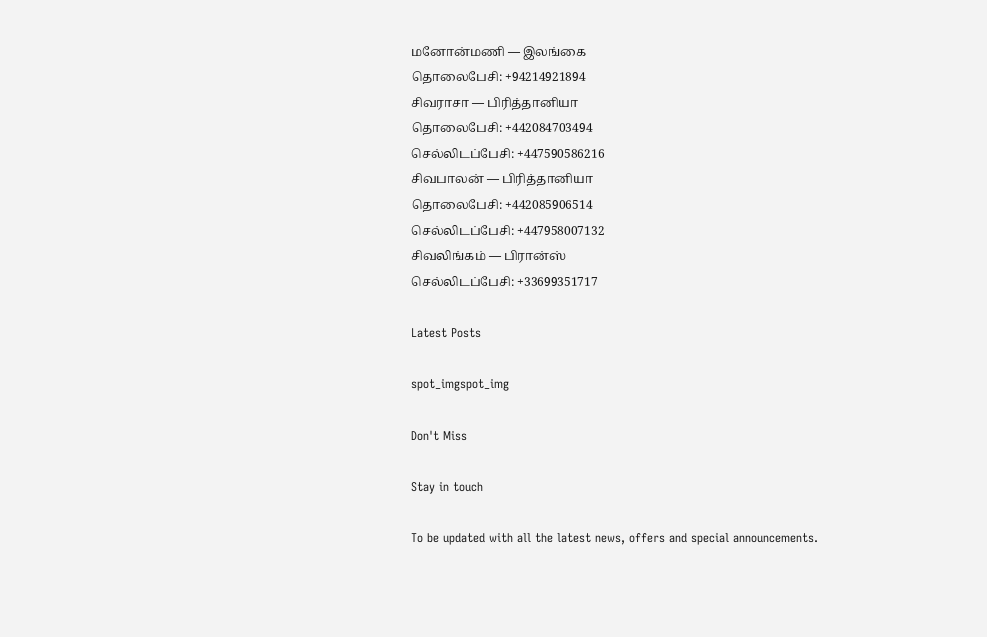மனோன்மணி — இலங்கை
தொலைபேசி: +94214921894
சிவராசா — பிரித்தானியா
தொலைபேசி: +442084703494
செல்லிடப்பேசி: +447590586216
சிவபாலன் — பிரித்தானியா
தொலைபேசி: +442085906514
செல்லிடப்பேசி: +447958007132
சிவலிங்கம் — பிரான்ஸ்
செல்லிடப்பேசி: +33699351717

Latest Posts

spot_imgspot_img

Don't Miss

Stay in touch

To be updated with all the latest news, offers and special announcements.